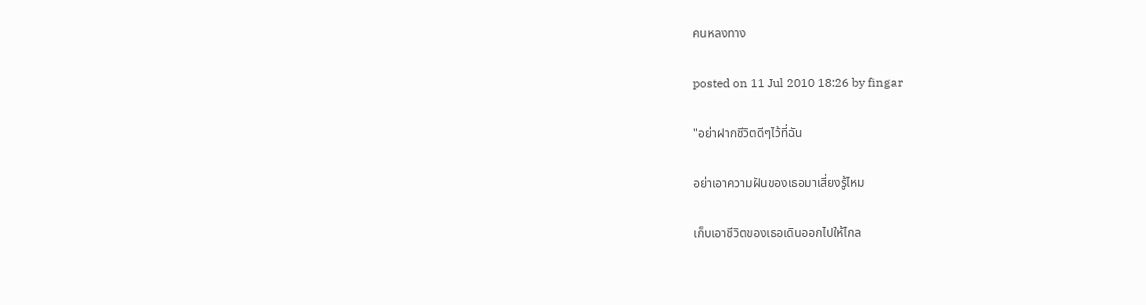คนหลงทาง

posted on 11 Jul 2010 18:26 by fingar

"อย่าฝากชีวิตดีๆไว้ที่ฉัน

อย่าเอาความฝันของเธอมาเสี่ยงรู้ไหม

เก็บเอาชีวิตของเธอเดินออกไปให้ไกล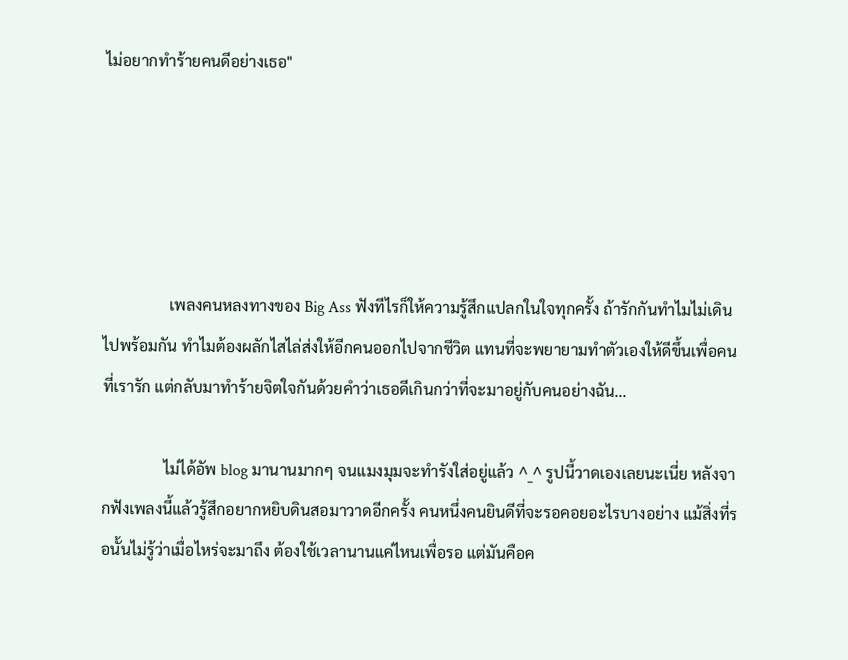ไม่อยากทำร้ายคนดีอย่างเธอ"





                 เพลงคนหลงทางของ Big Ass ฟังทีไรก็ให้ความรู้สึกแปลกในใจทุกครั้ง ถ้ารักกันทำไมไม่เดินไปพร้อมกัน ทำไมต้องผลักไสไล่ส่งให้อีกคนออกไปจากชีวิต แทนที่จะพยายามทำตัวเองให้ดีขึ้นเพื่อคนที่เรารัก แต่กลับมาทำร้ายจิตใจกันด้วยคำว่าเธอดีเกินกว่าที่จะมาอยู่กับคนอย่างฉัน...

                ไม่ได้อัพ blog มานานมากๆ จนแมงมุมจะทำรังใส่อยู่แล้ว ^_^ รูปนี้วาดเองเลยนะเนี่ย หลังจากฟังเพลงนี้แล้วรู้สึกอยากหยิบดินสอมาวาดอีกครั้ง คนหนึ่งคนยินดีที่จะรอคอยอะไรบางอย่าง แม้สิ่งที่รอนั้นไม่รู้ว่าเมื่อไหร่จะมาถึง ต้องใช้เวลานานแค่ไหนเพื่อรอ แต่มันคือค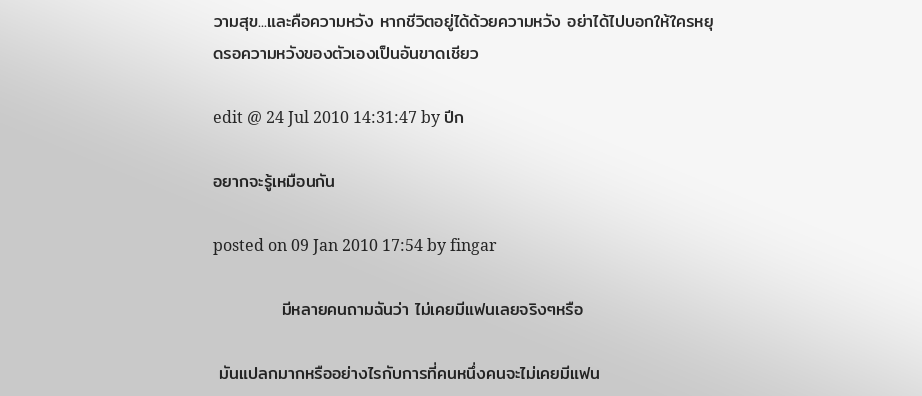วามสุข...และคือความหวัง หากชีวิตอยู่ได้ด้วยความหวัง อย่าได้ไปบอกให้ใครหยุดรอความหวังของตัวเองเป็นอันขาดเชียว

edit @ 24 Jul 2010 14:31:47 by ปีก

อยากจะรู้เหมือนกัน

posted on 09 Jan 2010 17:54 by fingar

           มีหลายคนถามฉันว่า ไม่เคยมีแฟนเลยจริงๆหรือ

 มันแปลกมากหรืออย่างไรกับการที่คนหนึ่งคนจะไม่เคยมีแฟน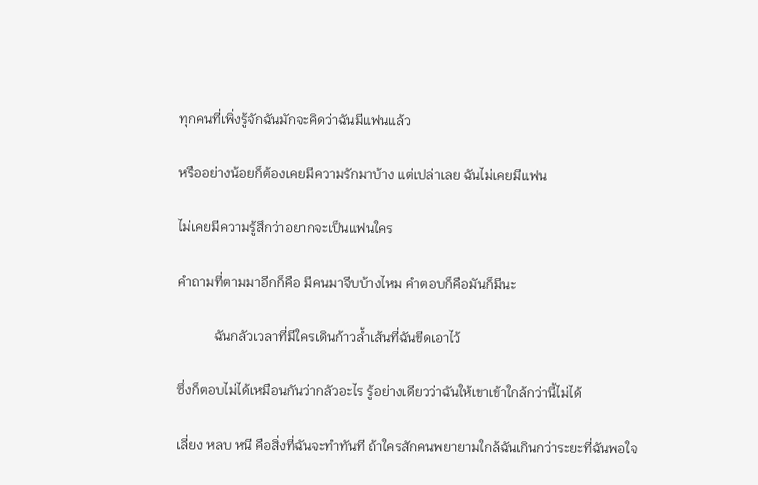ทุกคนที่เพิ่งรู้จักฉันมักจะคิดว่าฉันมีแฟนแล้ว

หรืออย่างน้อยก็ต้องเคยมีความรักมาบ้าง แต่เปล่าเลย ฉันไม่เคยมีแฟน

ไม่เคยมีความรู้สึกว่าอยากจะเป็นแฟนใคร

คำถามที่ตามมาอีกก็คือ มีคนมาจีบบ้างไหม คำตอบก็คือมันก็มีนะ

           ฉันกลัวเวลาที่มีใครเดินก้าวล้ำเส้นที่ฉันขีดเอาไว้

ซึ่งก็ตอบไม่ได้เหมือนกันว่ากลัวอะไร รู้อย่างเดียวว่าฉันให้เขาเข้าใกล้กว่านี้ไม่ได้

เลี่ยง หลบ หนี คือสิ่งที่ฉันจะทำทันที ถ้าใครสักคนพยายามใกล้ฉันเกินกว่าระยะที่ฉันพอใจ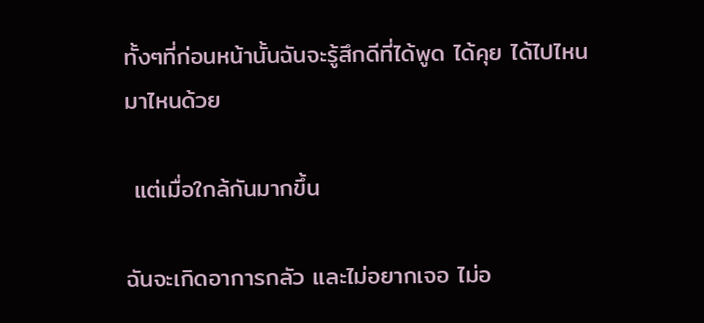ทั้งๆที่ก่อนหน้านั้นฉันจะรู้สึกดีที่ได้พูด ได้คุย ได้ไปไหนมาไหนด้วย

 แต่เมื่อใกล้กันมากขึ้น

ฉันจะเกิดอาการกลัว และไม่อยากเจอ ไม่อ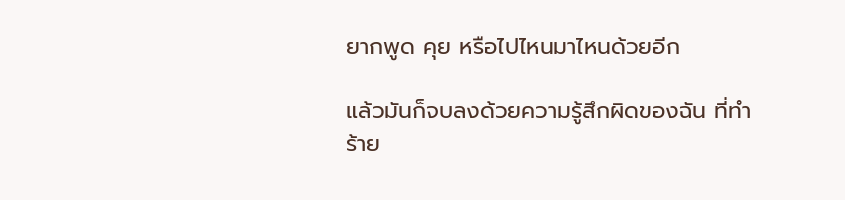ยากพูด คุย หรือไปไหนมาไหนด้วยอีก

แล้วมันก็จบลงด้วยความรู้สึกผิดของฉัน ที่ทำร้าย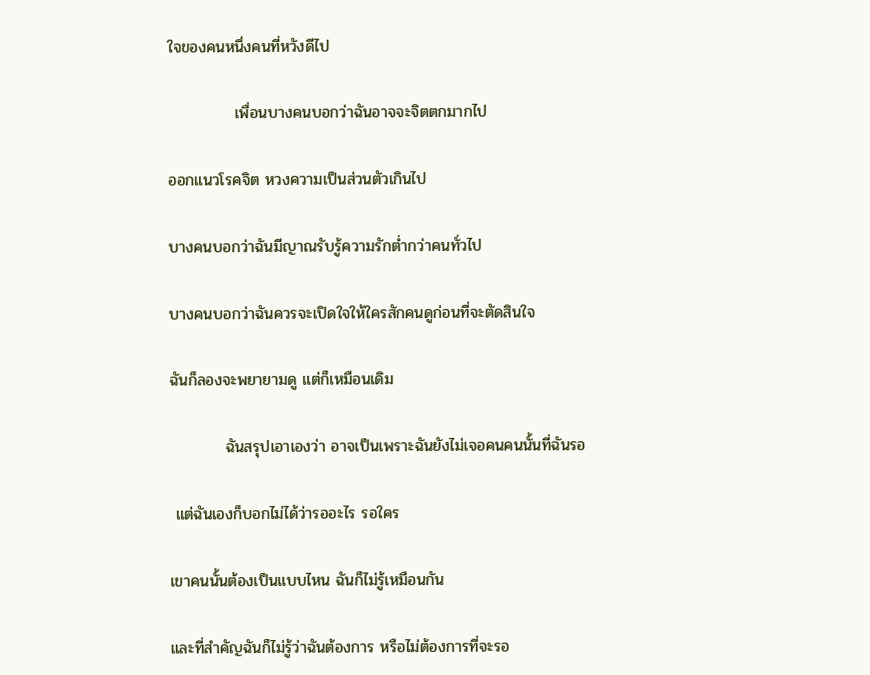ใจของคนหนึ่งคนที่หวังดีไป

            เพื่อนบางคนบอกว่าฉันอาจจะจิตตกมากไป

ออกแนวโรคจิต หวงความเป็นส่วนตัวเกินไป

บางคนบอกว่าฉันมีญาณรับรู้ความรักต่ำกว่าคนทั่วไป

บางคนบอกว่าฉันควรจะเปิดใจให้ใครสักคนดูก่อนที่จะตัดสินใจ

ฉันก็ลองจะพยายามดู แต่ก็เหมือนเดิม

          ฉันสรุปเอาเองว่า อาจเป็นเพราะฉันยังไม่เจอคนคนนั้นที่ฉันรอ

 แต่ฉันเองก็บอกไม่ได้ว่ารออะไร รอใคร

เขาคนนั้นต้องเป็นแบบไหน ฉันก็ไม่รู้เหมือนกัน

และที่สำคัญฉันก็ไม่รู้ว่าฉันต้องการ หรือไม่ต้องการที่จะรอ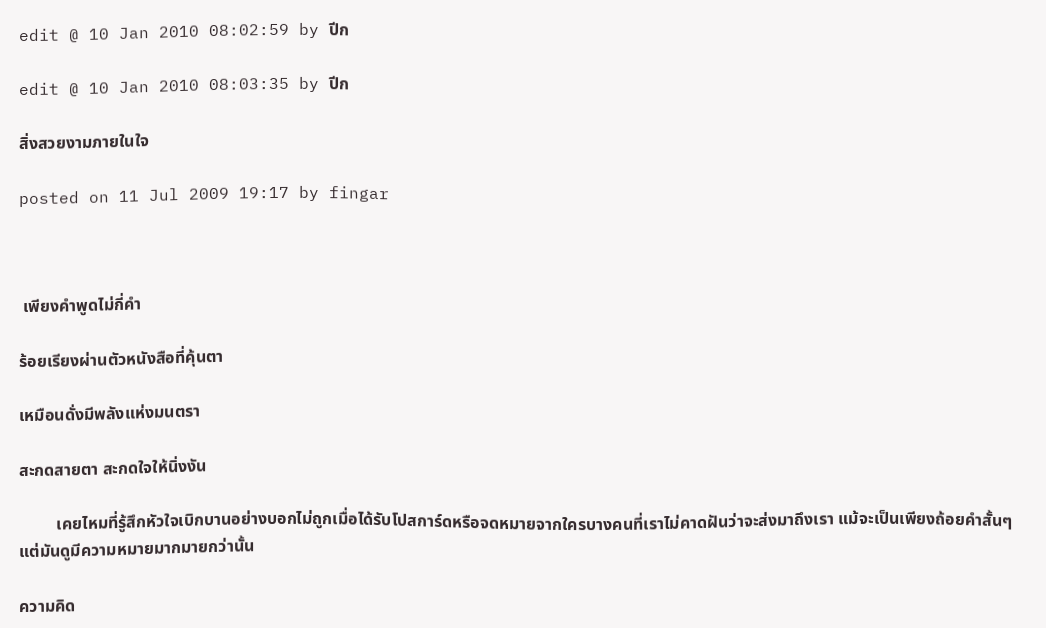edit @ 10 Jan 2010 08:02:59 by ปีก

edit @ 10 Jan 2010 08:03:35 by ปีก

สิ่งสวยงามภายในใจ

posted on 11 Jul 2009 19:17 by fingar



 เพียงคำพูดไม่กี่คำ

ร้อยเรียงผ่านตัวหนังสือที่คุ้นตา

เหมือนดั่งมีพลังแห่งมนตรา

สะกดสายตา สะกดใจให้นิ่งงัน

         เคยไหมที่รู้สึกหัวใจเบิกบานอย่างบอกไม่ถูกเมื่อได้รับโปสการ์ดหรือจดหมายจากใครบางคนที่เราไม่คาดฝันว่าจะส่งมาถึงเรา แม้จะเป็นเพียงถ้อยคำสั้นๆ แต่มันดูมีความหมายมากมายกว่านั้น

ความคิด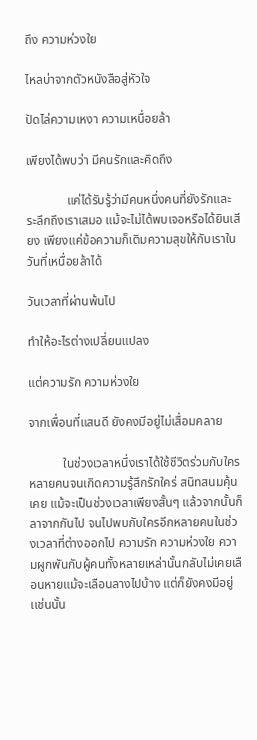ถึง ความห่วงใย

ไหลบ่าจากตัวหนังสือสู่หัวใจ

ปัดไล่ความเหงา ความเหนื่อยล้า

เพียงได้พบว่า มีคนรักและคิดถึง

             แค่ได้รับรู้ว่ามีคนหนึ่งคนที่ยังรักและระลึกถึงเราเสมอ แม้จะไม่ได้พบเจอหรือได้ยินเสียง เพียงแค่ข้อความก็เติมความสุขให้กับเราในวันที่เหนื่อยล้าได้

วันเวลาที่ผ่านพ้นไป

ทำให้อะไรต่างเปลี่ยนแปลง

แต่ความรัก ความห่วงใย

จากเพื่อนที่แสนดี ยังคงมีอยู่ไม่เสื่อมคลาย

           ในช่วงเวลาหนึ่งเราได้ใช้ชีวิตร่วมกับใครหลายคนจนเกิดความรู้สึกรักใคร่ สนิทสนมคุ้นเคย แม้จะเป็นช่วงเวลาเพียงสั้นๆ แล้วจากนั้นก็ลาจากกันไป จนไปพบกับใครอีกหลายคนในช่วงเวลาที่ต่างออกไป ความรัก ความห่วงใย ความผูกพันกับผู้คนทั้งหลายเหล่านั้นกลับไม่เคยเลือนหายแม้จะเลือนลางไปบ้าง แต่ก็ยังคงมีอยู่เเช่นนั้น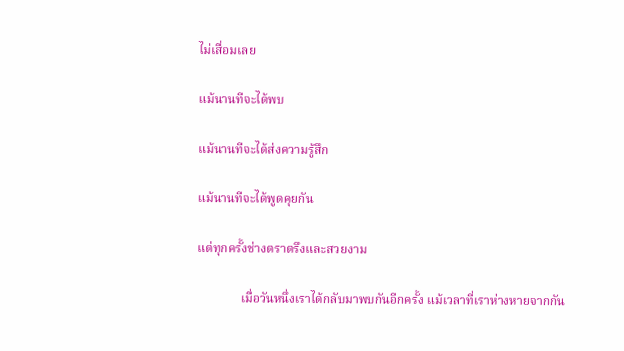ไม่เสื่อมเลย

แม้นานทีจะได้พบ

แม้นานทีจะได้ส่งความรู้สึก

แม้นานทีจะได้พูดคุยกัน

แต่ทุกครั้งช่างตราตรึงและสวยงาม

              เมื่อวันหนึ่งเราได้กลับมาพบกันอีกครั้ง แม้เวลาที่เราห่างหายจากกัน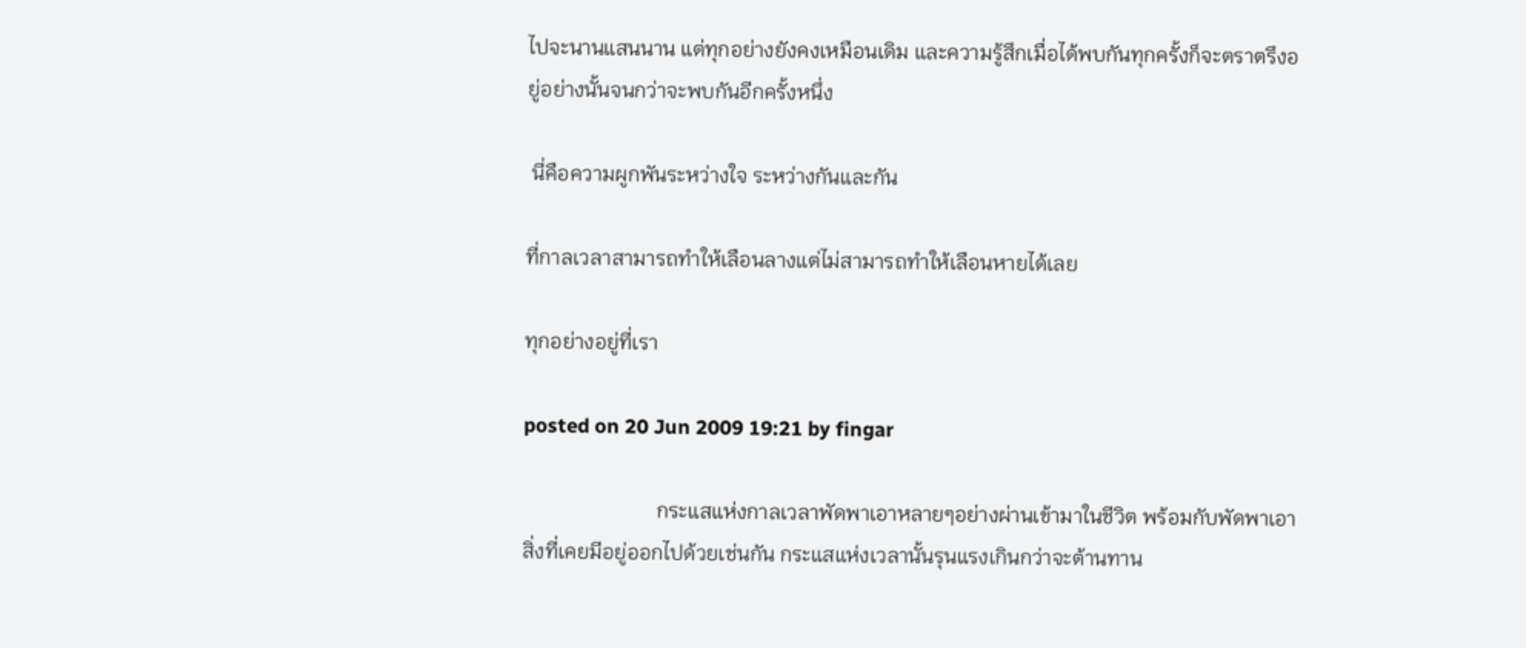ไปจะนานแสนนาน แต่ทุกอย่างยังคงเหมือนเดิม และความรู้สึกเมื่อได้พบกันทุกครั้งก็จะตราตรึงอยู่อย่างนั้นจนกว่าจะพบกันอีกครั้งหนึ่ง

 นี่คือความผูกพันระหว่างใจ ระหว่างกันและกัน

ที่กาลเวลาสามารถทำให้เลือนลางแต่ไม่สามารถทำให้เลือนหายได้เลย

ทุกอย่างอยู่ที่เรา

posted on 20 Jun 2009 19:21 by fingar

                          กระแสแห่งกาลเวลาพัดพาเอาหลายๆอย่างผ่านเข้ามาในชีวิต พร้อมกับพัดพาเอาสิ่งที่เคยมีอยู่ออกไปด้วยเช่นกัน กระแสแห่งเวลานั้นรุนแรงเกินกว่าจะต้านทาน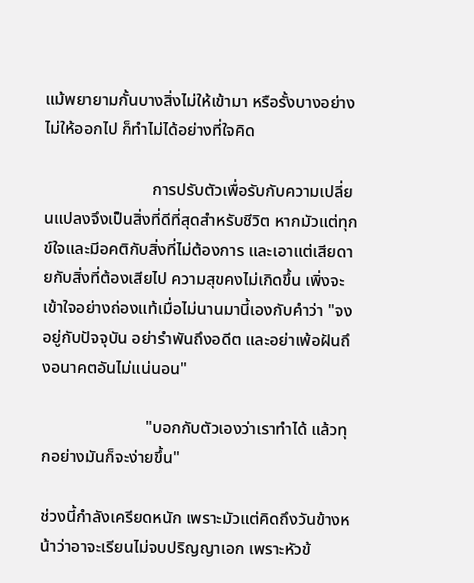แม้พยายามกั้นบางสิ่งไม่ให้เข้ามา หรือรั้งบางอย่างไม่ให้ออกไป ก็ทำไม่ได้อย่างที่ใจคิด

                          การปรับตัวเพื่อรับกับความเปลี่ยนแปลงจึงเป็นสิ่งที่ดีที่สุดสำหรับชีวิต หากมัวแต่ทุกข์ใจและมีอคติกับสิ่งที่ไม่ต้องการ และเอาแต่เสียดายกับสิ่งที่ต้องเสียไป ความสุขคงไม่เกิดขึ้น เพิ่งจะเข้าใจอย่างถ่องแท้เมื่อไม่นานมานี้เองกับคำว่า "จงอยู่กับปัจจุบัน อย่ารำพันถึงอดีต และอย่าเพ้อฝันถึงอนาคตอันไม่แน่นอน"

                         "บอกกับตัวเองว่าเราทำได้ แล้วทุกอย่างมันก็จะง่ายขึ้น"

ช่วงนี้กำลังเครียดหนัก เพราะมัวแต่คิดถึงวันข้างหน้าว่าอาจะเรียนไม่จบปริญญาเอก เพราะหัวข้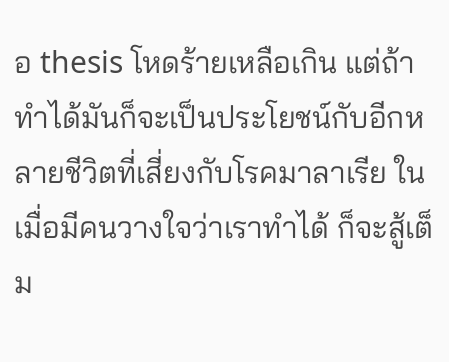อ thesis โหดร้ายเหลือเกิน แต่ถ้าทำได้มันก็จะเป็นประโยชน์กับอีกหลายชีวิตที่เสี่ยงกับโรคมาลาเรีย ในเมื่อมีคนวางใจว่าเราทำได้ ก็จะสู้เต็ม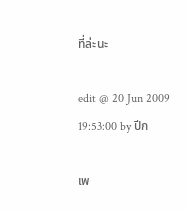ที่ล่ะนะ

edit @ 20 Jun 2009 19:53:00 by ปีก

เพ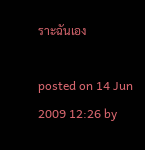ราะฉันเอง

posted on 14 Jun 2009 12:26 by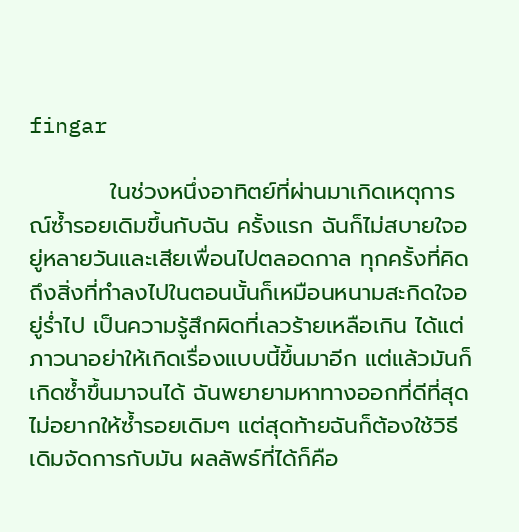fingar

          ในช่วงหนึ่งอาทิตย์ที่ผ่านมาเกิดเหตุการณ์ซ้ำรอยเดิมขึ้นกับฉัน ครั้งแรก ฉันก็ไม่สบายใจอยู่หลายวันและเสียเพื่อนไปตลอดกาล ทุกครั้งที่คิดถึงสิ่งที่ทำลงไปในตอนนั้นก็เหมือนหนามสะกิดใจอยู่ร่ำไป เป็นความรู้สึกผิดที่เลวร้ายเหลือเกิน ได้แต่ภาวนาอย่าให้เกิดเรื่องแบบนี้ขึ้นมาอีก แต่แล้วมันก็เกิดซ้ำขึ้นมาจนได้ ฉันพยายามหาทางออกที่ดีที่สุด ไม่อยากให้ซ้ำรอยเดิมๆ แต่สุดท้ายฉันก็ต้องใช้วิธีเดิมจัดการกับมัน ผลลัพธ์ที่ได้ก็คือ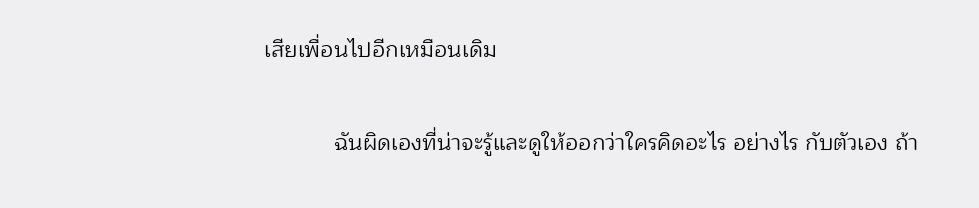เสียเพื่อนไปอีกเหมือนเดิม

           ฉันผิดเองที่น่าจะรู้และดูให้ออกว่าใครคิดอะไร อย่างไร กับตัวเอง ถ้า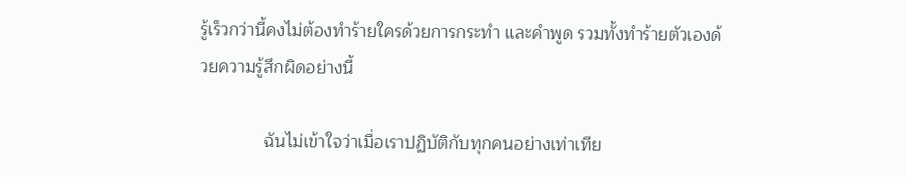รู้เร็วกว่านี้คงไม่ต้องทำร้ายใครด้วยการกระทำ และคำพูด รวมทั้งทำร้ายตัวเองด้วยความรู้สึกผิดอย่างนี้

             ฉันไม่เข้าใจว่าเมื่อเราปฏิบัติกับทุกคนอย่างเท่าเทีย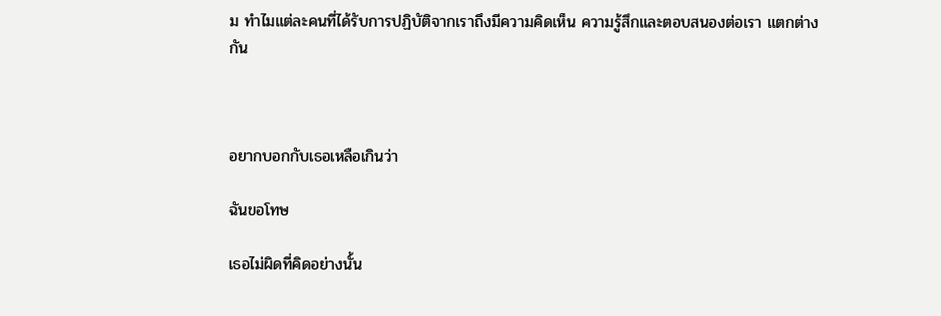ม ทำไมแต่ละคนที่ได้รับการปฏิบัติจากเราถึงมีความคิดเห็น ความรู้สึกและตอบสนองต่อเรา แตกต่างกัน



อยากบอกกับเธอเหลือเกินว่า

ฉันขอโทษ

เธอไม่ผิดที่คิดอย่างนั้น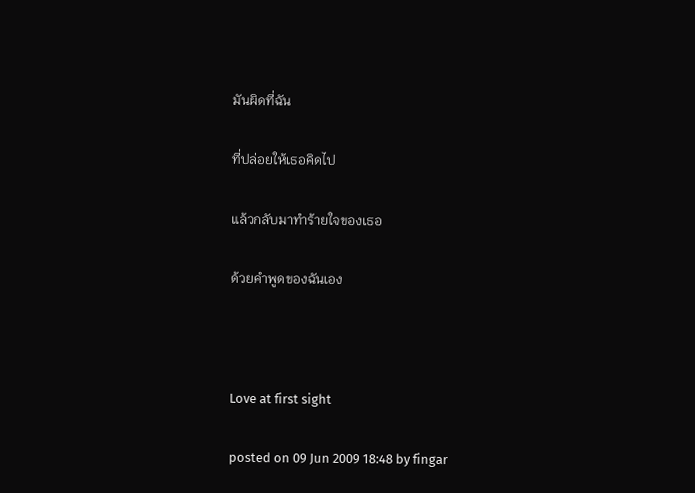มันผิดที่ฉัน

ที่ปล่อยให้เธอคิดไป

แล้วกลับมาทำร้ายใจของเธอ

ด้วยคำพูดของฉันเอง



Love at first sight

posted on 09 Jun 2009 18:48 by fingar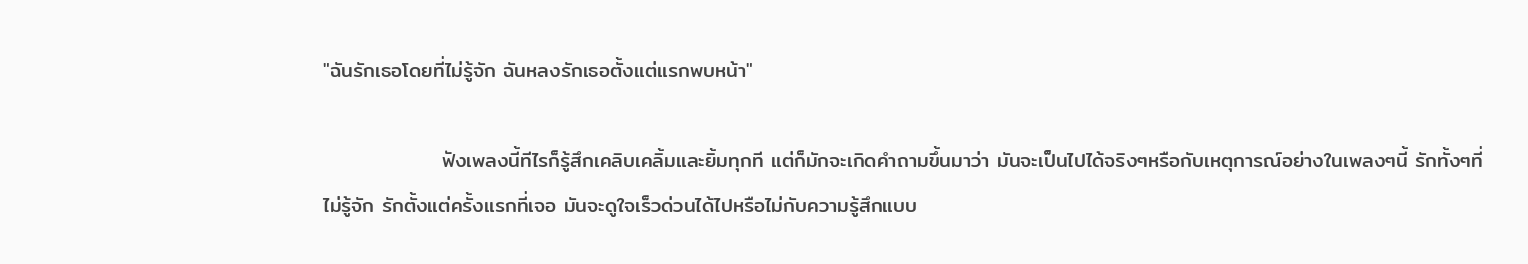"ฉันรักเธอโดยที่ไม่รู้จัก ฉันหลงรักเธอตั้งแต่แรกพบหน้า"

                ฟังเพลงนี้ทีไรก็รู้สึกเคลิบเคลิ้มและยิ้มทุกที แต่ก็มักจะเกิดคำถามขึ้นมาว่า มันจะเป็นไปได้จริงๆหรือกับเหตุการณ์อย่างในเพลงๆนี้ รักทั้งๆที่ไม่รู้จัก รักตั้งแต่ครั้งแรกที่เจอ มันจะดูใจเร็วด่วนได้ไปหรือไม่กับความรู้สึกแบบ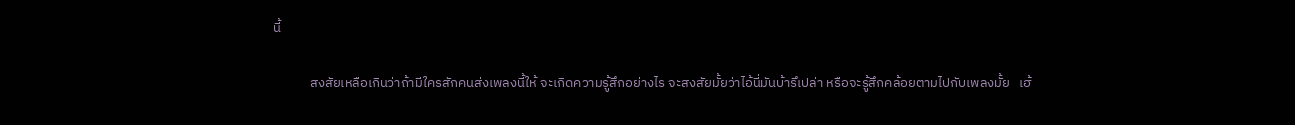นี้

            สงสัยเหลือเกินว่าถ้ามีใครสักคนส่งเพลงนี้ให้ จะเกิดความรู้สึกอย่างไร จะสงสัยมั้ยว่าไอ้นี่มันบ้ารึเปล่า หรือจะรู้สึกคล้อยตามไปกับเพลงมั้ย   เฮ้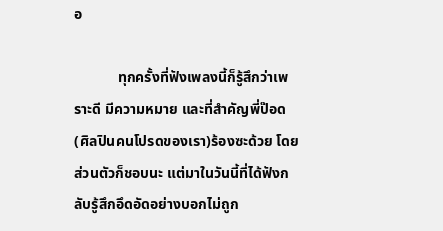อ

            ทุกครั้งที่ฟังเพลงนี้ก็รู้สึกว่าเพราะดี มีความหมาย และที่สำคัญพี่ป๊อด (ศิลปินคนโปรดของเรา)ร้องซะด้วย โดยส่วนตัวก็ชอบนะ แต่มาในวันนี้ที่ได้ฟังกลับรู้สึกอึดอัดอย่างบอกไม่ถูก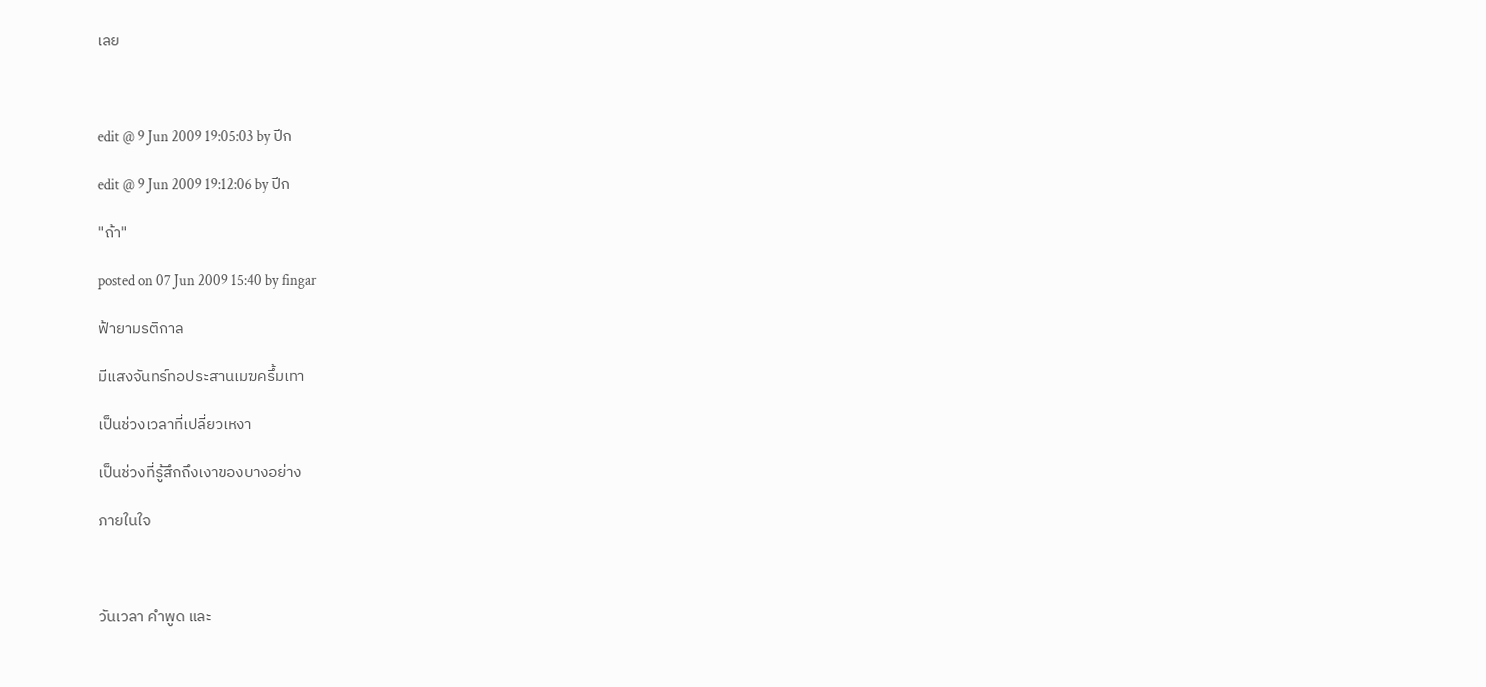เลย



edit @ 9 Jun 2009 19:05:03 by ปีก

edit @ 9 Jun 2009 19:12:06 by ปีก

"ถ้า"

posted on 07 Jun 2009 15:40 by fingar

ฟ้ายามรติกาล

มีแสงจันทร์ทอประสานเมฆครึ้มเทา

เป็นช่วงเวลาที่เปลี่ยวเหงา

เป็นช่วงที่รู้สึกถึงเงาของบางอย่าง

ภายในใจ



วันเวลา คำพูด และ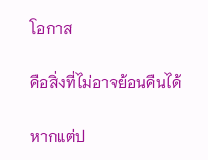โอกาส

คือสิ่งที่ไม่อาจย้อนคืนได้

หากแต่ป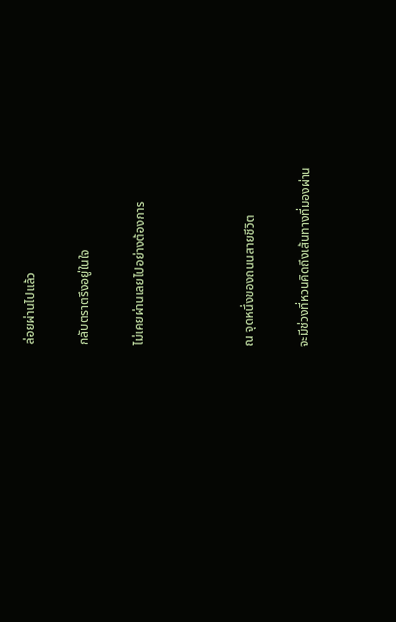ล่อยผ่านไปแล้ว

กลับตราตรึงอยู่ในใจ

ไม่เคยผ่านเลยไปอย่างต้องการ



ณ จุดหนึ่งของถนนสายชีวิต

จะมีช่วงที่หวนคิดถึงเส้นทางที่มองผ่าน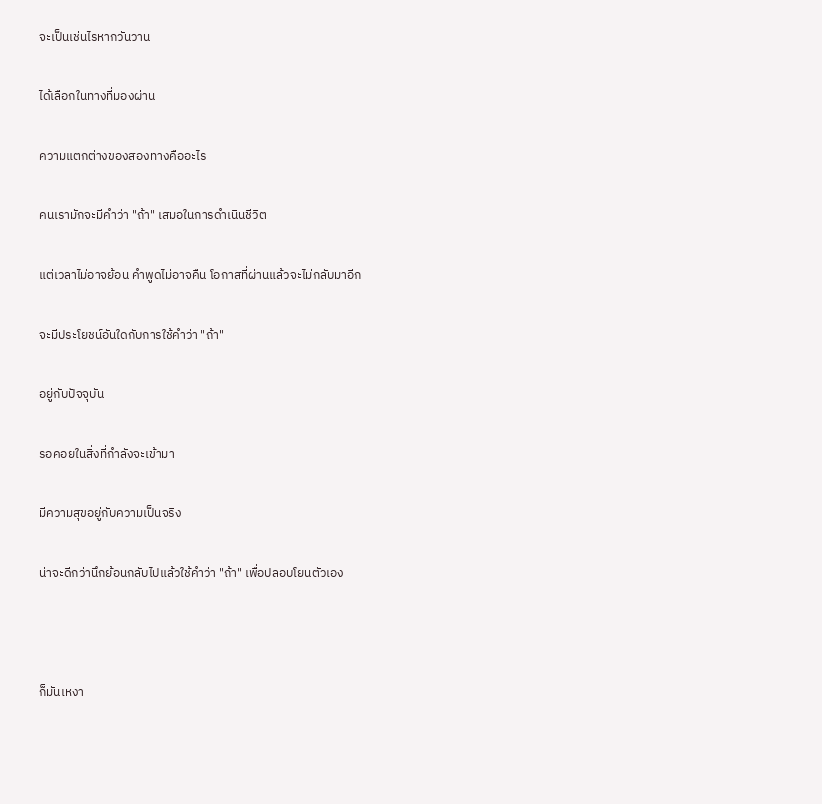จะเป็นเช่นไรหากวันวาน

ได้เลือกในทางที่มองผ่าน

ความแตกต่างของสองทางคืออะไร

คนเรามักจะมีคำว่า "ถ้า" เสมอในการดำเนินชีวิต

แต่เวลาไม่อาจย้อน คำพูดไม่อาจคืน โอกาสที่ผ่านแล้วจะไม่กลับมาอีก

จะมีประโยชน์อันใดกับการใช้คำว่า "ถ้า"

อยู่กับปัจจุบัน

รอคอยในสิ่งที่กำลังจะเข้ามา

มีความสุขอยู่กับความเป็นจริง

น่าจะดีกว่านึกย้อนกลับไปแล้วใช้คำว่า "ถ้า" เพื่อปลอบโยนตัวเอง



ก็มันเหงา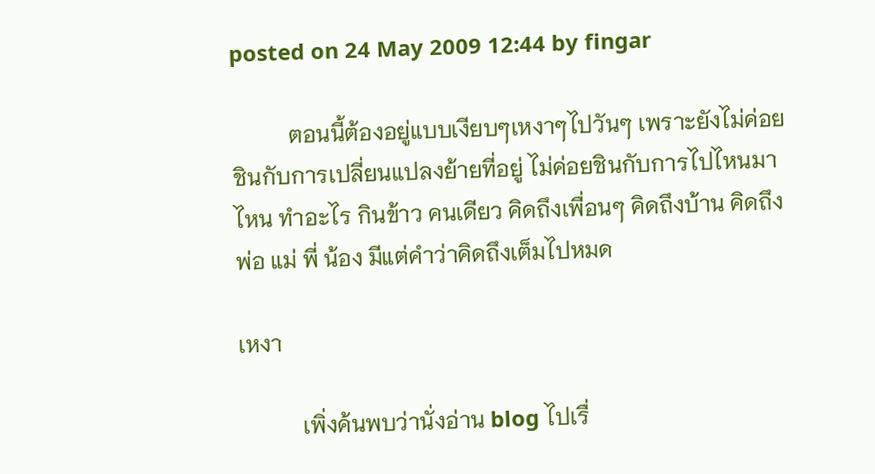posted on 24 May 2009 12:44 by fingar

          ตอนนี้ต้องอยู่แบบเงียบๆเหงาๆไปวันๆ เพราะยังไม่ค่อยชินกับการเปลี่ยนแปลงย้ายที่อยู่ ไม่ค่อยชินกับการไปไหนมาไหน ทำอะไร กินข้าว คนเดียว คิดถึงเพื่อนๆ คิดถึงบ้าน คิดถึงพ่อ แม่ พี่ น้อง มีแต่คำว่าคิดถึงเต็มไปหมด

เหงา

           เพิ่งค้นพบว่านั่งอ่าน blog ไปเรื่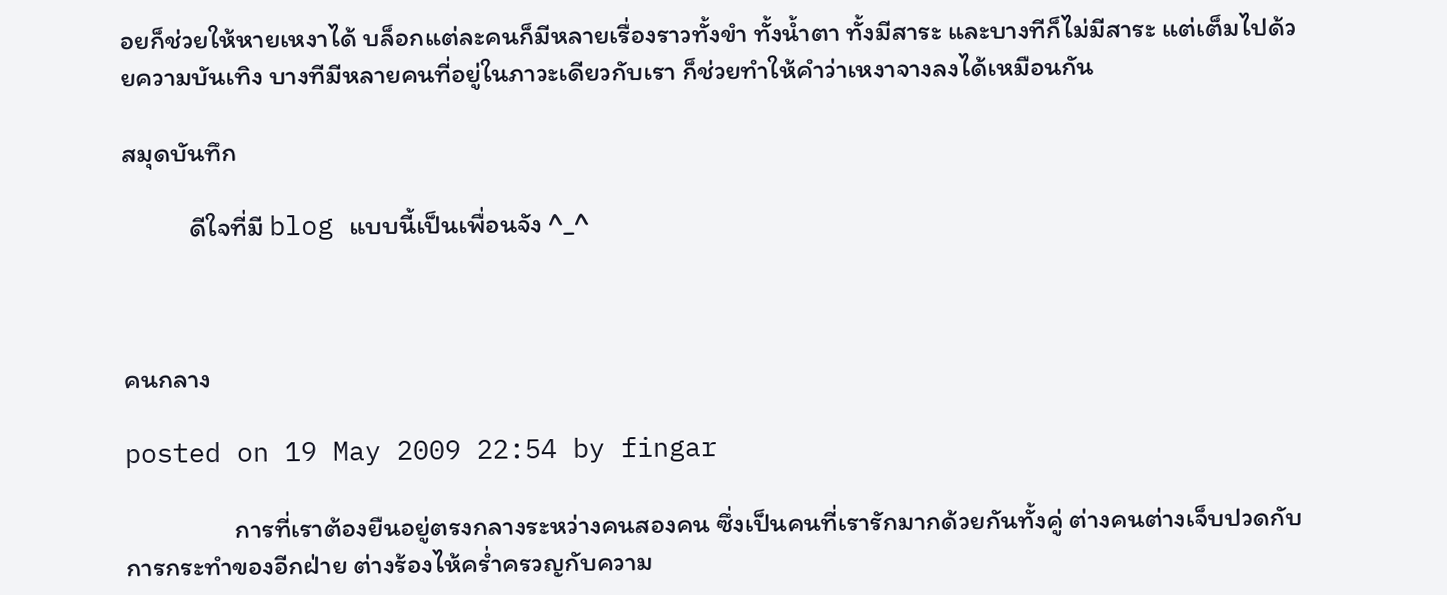อยก็ช่วยให้หายเหงาได้ บล็อกแต่ละคนก็มีหลายเรื่องราวทั้งขำ ทั้งน้ำตา ทั้งมีสาระ และบางทีก็ไม่มีสาระ แต่เต็มไปด้วยความบันเทิง บางทีมีหลายคนที่อยู่ในภาวะเดียวกับเรา ก็ช่วยทำให้คำว่าเหงาจางลงได้เหมือนกัน

สมุดบันทึก

           ดีใจที่มี blog แบบนี้เป็นเพื่อนจัง ^_^



คนกลาง

posted on 19 May 2009 22:54 by fingar

                  การที่เราต้องยืนอยู่ตรงกลางระหว่างคนสองคน ซึ่งเป็นคนที่เรารักมากด้วยกันทั้งคู่ ต่างคนต่างเจ็บปวดกับการกระทำของอีกฝ่าย ต่างร้องไห้คร่ำครวญกับความ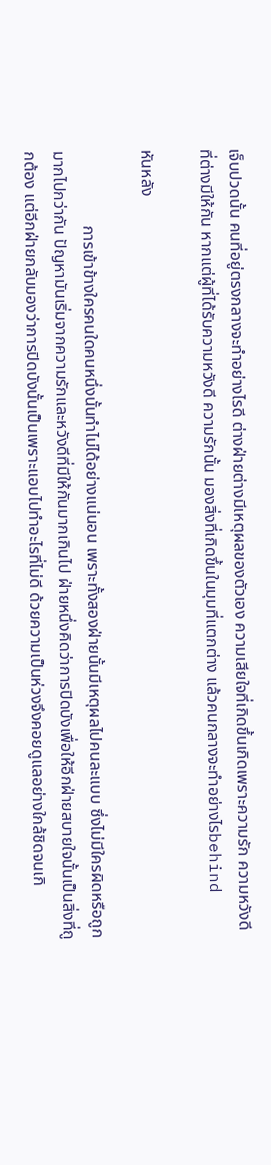เจ็บปวดนั้น คนที่อยู่ตรงกลางจะทำอย่างไรดี ต่างฝ่ายต่างมีเหตุผลของตัวเอง ความเสียใจที่เกิดขึ้นเกิดเพราะความรัก ความหวังดีที่ต่างมีให้กัน หากแต่ผู้ที่ได้รับความหวังดี ความรักนั้น มองสิ่งที่เกิดขึ้นในมุมที่แตกต่าง แล้วคนกลางจะทำอย่างไรbehind

หันหลัง

                  การเข้าข้างใครคนใดคนหนึ่งนั้นทำไม่ได้อย่างแน่นอน เพราะทั้งสองฝ่ายนั้นมีเหตุผลไปคนละแบบ ซึ่งไม่มีใครผิดหรือถูกมากไปกว่ากัน ปัญหามันเริ่มจากความรักและหวังดีที่มีให้กันมากเกินไป ฝ่ายหนึ่งคิดว่าการปิดบังเพื่อให้อีกฝ่ายสบายใจนั้นเป็นสิ่งที่ถูกต้อง แต่อีกฝ่ายกลับมองว่าการปิดบังนั้นเป็นเพราะแอบไปทำอะไรที่ไม่ดี ด้วยความเป็นห่วงจึงคอยดูแลอย่างใกล้ชิดจนเกิ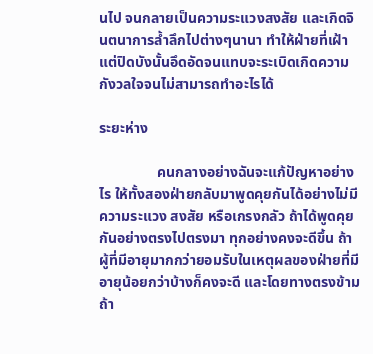นไป จนกลายเป็นความระแวงสงสัย และเกิดจินตนาการล้ำลึกไปต่างๆนานา ทำให้ฝ่ายที่เฝ้าแต่ปิดบังนั้นอึดอัดจนแทบจะระเบิดเกิดความกังวลใจจนไม่สามารถทำอะไรได้

ระยะห่าง

                คนกลางอย่างฉันจะแก้ปัญหาอย่างไร ให้ทั้งสองฝ่ายกลับมาพูดคุยกันได้อย่างไม่มีความระแวง สงสัย หรือเกรงกลัว ถ้าได้พูดคุยกันอย่างตรงไปตรงมา ทุกอย่างคงจะดีขึ้น ถ้าผู้ที่มีอายุมากกว่ายอมรับในเหตุผลของฝ่ายที่มีอายุน้อยกว่าบ้างก็คงจะดี และโดยทางตรงข้าม ถ้า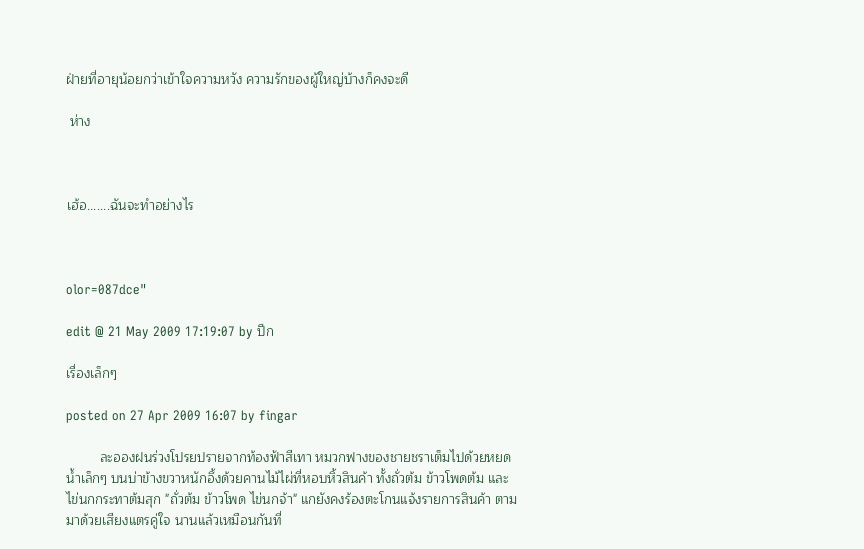ฝ่ายที่อายุน้อยกว่าเข้าใจความหวัง ความรักของผู้ใหญ่บ้างก็คงจะดี

 ห่าง



เฮ้อ.......ฉันจะทำอย่างไร



olor=087dce"

edit @ 21 May 2009 17:19:07 by ปีก

เรื่องเล็กๆ

posted on 27 Apr 2009 16:07 by fingar

         ละอองฝนร่วงโปรยปรายจากท้องฟ้าสีเทา หมวกฟางของชายชราเต็มไปด้วยหยดน้ำเล็กๆ บนบ่าข้างขวาหนักอึ้งด้วยคานไม้ไผ่ที่หอบหิ้วสินค้า ทั้งถั่วต้ม ข้าวโพดต้ม และไข่นกกระทาต้มสุก "ถั่วต้ม ข้าวโพด ไข่นกจ้า" แกยังคงร้องตะโกนแจ้งรายการสินค้า ตามมาด้วยเสียงแตรคู่ใจ นานแล้วเหมือนกันที่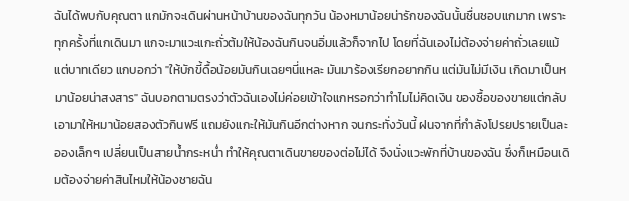ฉันได้พบกับคุณตา แกมักจะเดินผ่านหน้าบ้านของฉันทุกวัน น้องหมาน้อยน่ารักของฉันนั้นชื่นชอบแกมาก เพราะทุกครั้งที่แกเดินมา แกจะมาแวะแกะถั่วต้มให้น้องฉันกินจนอิ่มแล้วก็จากไป โดยที่ฉันเองไม่ต้องจ่ายค่าถั่วเลยแม้แต่บาทเดียว แกบอกว่า "ให้บักขี้ดื้อน้อยมันกินเฉยๆนี่แหละ มันมาร้องเรียกอยากกิน แต่มันไม่มีเงิน เกิดมาเป็นหมาน้อยน่าสงสาร" ฉันบอกตามตรงว่าตัวฉันเองไม่ค่อยเข้าใจแกหรอกว่าทำไมไม่คิดเงิน ของซื้อของขายแต่กลับเอามาให้หมาน้อยสองตัวกินฟรี แถมยังแกะให้มันกินอีกต่างหาก จนกระทั่งวันนี้ ฝนจากที่กำลังโปรยปรายเป็นละอองเล็กๆ เปลี่ยนเป็นสายน้ำกระหน่ำ ทำให้คุณตาเดินขายของต่อไม่ได้ จึงนั่งแวะพักที่บ้านของฉัน ซึ่งก็เหมือนเดิมต้องจ่ายค่าสินไหมให้น้องชายฉัน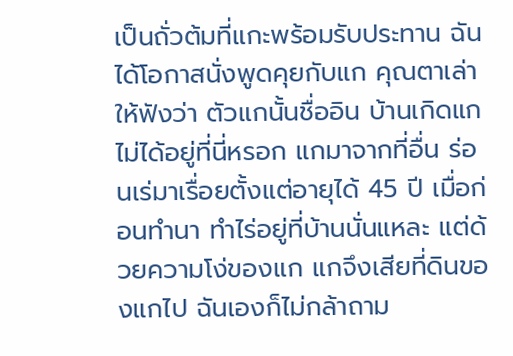เป็นถั่วต้มที่แกะพร้อมรับประทาน ฉันได้โอกาสนั่งพูดคุยกับแก คุณตาเล่าให้ฟังว่า ตัวแกนั้นชื่ออิน บ้านเกิดแกไม่ได้อยู่ที่นี่หรอก แกมาจากที่อื่น ร่อนเร่มาเรื่อยตั้งแต่อายุได้ 45 ปี เมื่อก่อนทำนา ทำไร่อยู่ที่บ้านนั่นแหละ แต่ด้วยความโง่ของแก แกจึงเสียที่ดินของแกไป ฉันเองก็ไม่กล้าถาม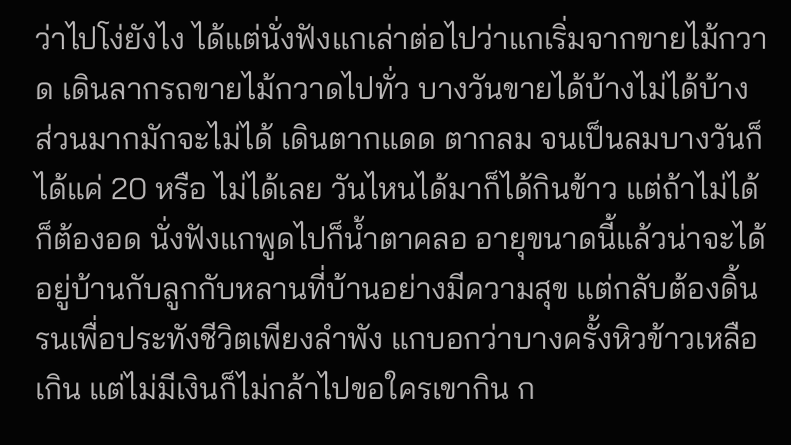ว่าไปโง่ยังไง ได้แต่นั่งฟังแกเล่าต่อไปว่าแกเริ่มจากขายไม้กวาด เดินลากรถขายไม้กวาดไปทั่ว บางวันขายได้บ้างไม่ได้บ้าง ส่วนมากมักจะไม่ได้ เดินตากแดด ตากลม จนเป็นลมบางวันก็ได้แค่ 20 หรือ ไม่ได้เลย วันไหนได้มาก็ได้กินข้าว แต่ถ้าไม่ได้ก็ต้องอด นั่งฟังแกพูดไปก็น้ำตาคลอ อายุขนาดนี้แล้วน่าจะได้อยู่บ้านกับลูกกับหลานที่บ้านอย่างมีความสุข แต่กลับต้องดิ้นรนเพื่อประทังชีวิตเพียงลำพัง แกบอกว่าบางครั้งหิวข้าวเหลือเกิน แต่ไม่มีเงินก็ไม่กล้าไปขอใครเขากิน ก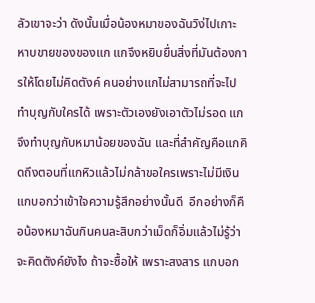ลัวเขาจะว่า ดังนั้นเมื่อน้องหมาของฉันวิง่ไปเกาะหาบขายของของแก แกจึงหยิบยื่นสิ่งที่มันต้องการให้โดยไม่คิดตังค์ คนอย่างแกไม่สามารถที่จะไปทำบุญกับใครได้ เพราะตัวเองยังเอาตัวไม่รอด แกจึงทำบุญกับหมาน้อยของฉัน และที่สำคัญคือแกคิดถึงตอนที่แกหิวแล้วไม่กล้าขอใครเพราะไม่มีเงิน แกบอกว่าเข้าใจความรู้สึกอย่างนั้นดี  อีกอย่างก็คือน้องหมาฉันกินคนละสิบกว่าเม็ดก็อิ่มแล้วไม่รู้ว่าจะคิดตังค์ยังไง ถ้าจะซื้อให้ เพราะสงสาร แกบอก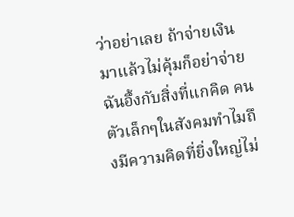ว่าอย่าเลย ถ้าจ่ายเงินมาแล้วไม่คุ้มก็อย่าจ่าย ฉันอึ้งกับสิ่งที่แกคิด คนตัวเล็กๆในสังคมทำไมถึงมีความคิดที่ยิ่งใหญ่ไม่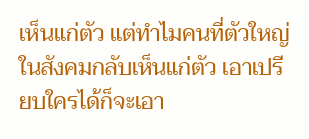เห็นแก่ตัว แต่ทำไมคนที่ตัวใหญ่ในสังคมกลับเห็นแก่ตัว เอาเปรียบใครได้ก็จะเอา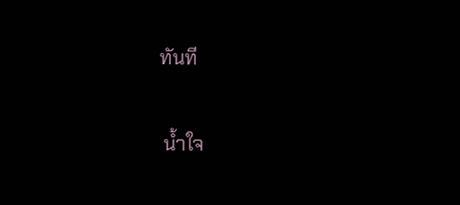ทันที

 น้ำใจ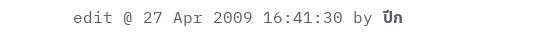edit @ 27 Apr 2009 16:41:30 by ปีก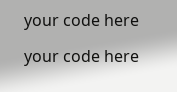your code here

your code here